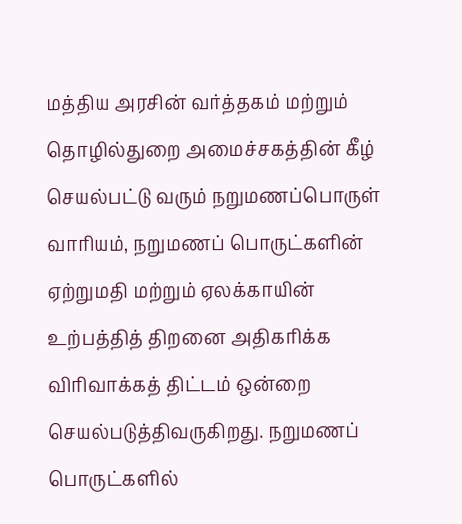மத்திய அரசின் வர்த்தகம் மற்றும் தொழில்துறை அமைச்சகத்தின் கீழ் செயல்பட்டு வரும் நறுமணப்பொருள் வாரியம், நறுமணப் பொருட்களின் ஏற்றுமதி மற்றும் ஏலக்காயின் உற்பத்தித் திறனை அதிகரிக்க விரிவாக்கத் திட்டம் ஒன்றை செயல்படுத்திவருகிறது. நறுமணப் பொருட்களில்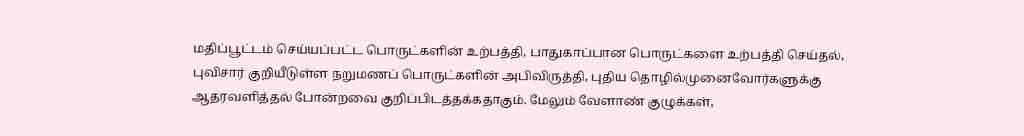மதிப்பூட்டம் செய்யப்பட்ட பொருட்களின் உற்பத்தி, பாதுகாப்பான பொருட்களை உற்பத்தி செய்தல், புவிசார் குறியீடுள்ள நறுமணப் பொருட்களின் அபிவிருத்தி, புதிய தொழில்முனைவோர்களுக்கு ஆதரவளித்தல் போன்றவை குறிப்பிடத்தக்கதாகும். மேலும் வேளாண் குழுக்கள்,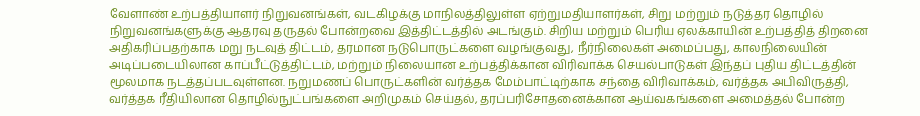வேளாண் உற்பத்தியாளர் நிறுவனங்கள், வடகிழக்கு மாநிலத்திலுள்ள ஏற்றுமதியாளர்கள், சிறு மற்றும் நடுத்தர தொழில் நிறுவனங்களுக்கு ஆதரவு தருதல் போன்றவை இத்திட்டத்தில் அடங்கும். சிறிய மற்றும் பெரிய ஏலக்காயின் உற்பத்தித் திறனை அதிகரிப்பதற்காக மறு நடவுத் திட்டம், தரமான நடுபொருட்களை வழங்குவது, நீர்நிலைகள் அமைப்பது, காலநிலையின் அடிப்படையிலான காப்பீட்டுத்திட்டம், மற்றும் நிலையான உற்பத்திக்கான விரிவாக்க செயல்பாடுகள் இந்தப் புதிய திட்டத்தின் மூலமாக நடத்தப்படவுள்ளன. நறுமணப் பொருட்களின் வர்த்தக மேம்பாட்டிற்காக சந்தை விரிவாக்கம், வர்த்தக அபிவிருத்தி, வர்த்தக ரீதியிலான தொழில்நுட்பங்களை அறிமுகம் செய்தல், தரப்பரிசோதனைக்கான ஆய்வகங்களை அமைத்தல் போன்ற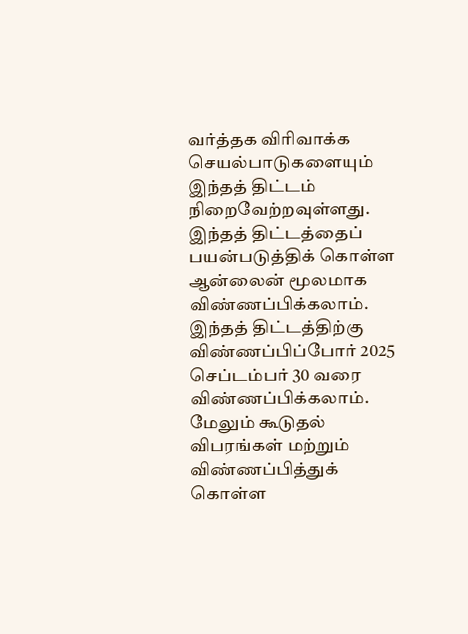வர்த்தக விரிவாக்க செயல்பாடுகளையும் இந்தத் திட்டம் நிறைவேற்றவுள்ளது. இந்தத் திட்டத்தைப் பயன்படுத்திக் கொள்ள ஆன்லைன் மூலமாக விண்ணப்பிக்கலாம். இந்தத் திட்டத்திற்கு விண்ணப்பிப்போர் 2025 செப்டம்பர் 30 வரை விண்ணப்பிக்கலாம். மேலும் கூடுதல் விபரங்கள் மற்றும் விண்ணப்பித்துக் கொள்ள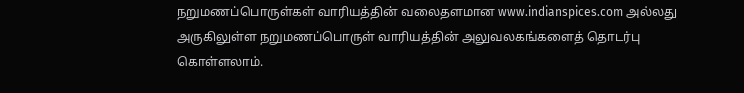நறுமணப்பொருள்கள் வாரியத்தின் வலைதளமான www.indianspices.com அல்லது அருகிலுள்ள நறுமணப்பொருள் வாரியத்தின் அலுவலகங்களைத் தொடர்பு கொள்ளலாம்.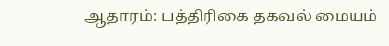ஆதாரம்: பத்திரிகை தகவல் மையம்